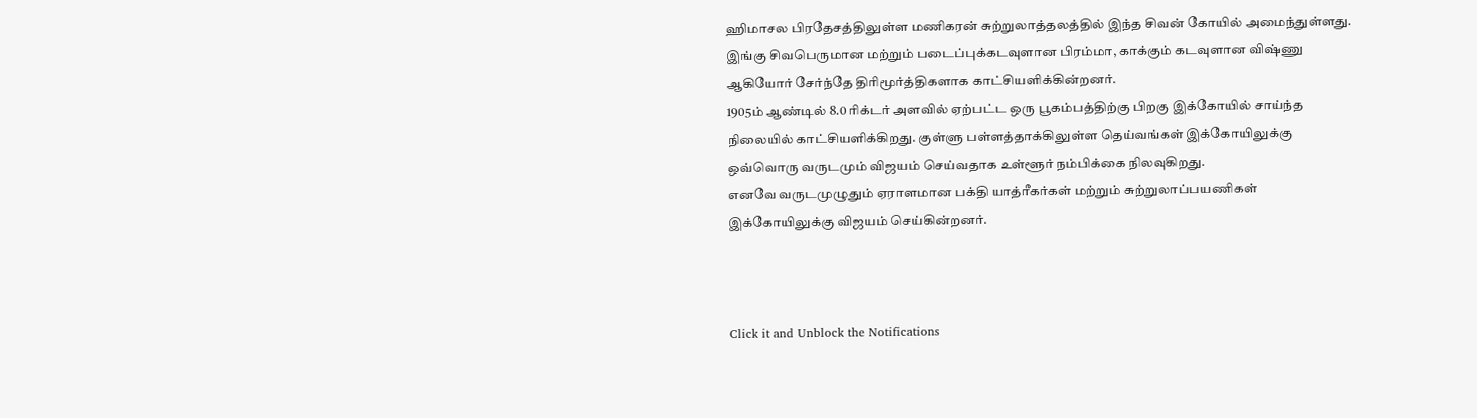ஹிமாசல பிரதேசத்திலுள்ள மணிகரன் சுற்றுலாத்தலத்தில் இந்த சிவன் கோயில் அமைந்துள்ளது. இங்கு சிவபெருமான மற்றும் படைப்புக்கடவுளான பிரம்மா, காக்கும் கடவுளான விஷ்ணு ஆகியோர் சேர்ந்தே திரிமூர்த்திகளாக காட்சியளிக்கின்றனர்.
1905ம் ஆண்டில் 8.0 ரிக்டர் அளவில் ஏற்பட்ட ஒரு பூகம்பத்திற்கு பிறகு இக்கோயில் சாய்ந்த நிலையில் காட்சியளிக்கிறது. குள்ளு பள்ளத்தாக்கிலுள்ள தெய்வங்கள் இக்கோயிலுக்கு ஒவ்வொரு வருடமும் விஜயம் செய்வதாக உள்ளூர் நம்பிக்கை நிலவுகிறது.
எனவே வருடமுழுதும் ஏராளமான பக்தி யாத்ரீகர்கள் மற்றும் சுற்றுலாப்பயணிகள் இக்கோயிலுக்கு விஜயம் செய்கின்றனர்.



Click it and Unblock the Notifications